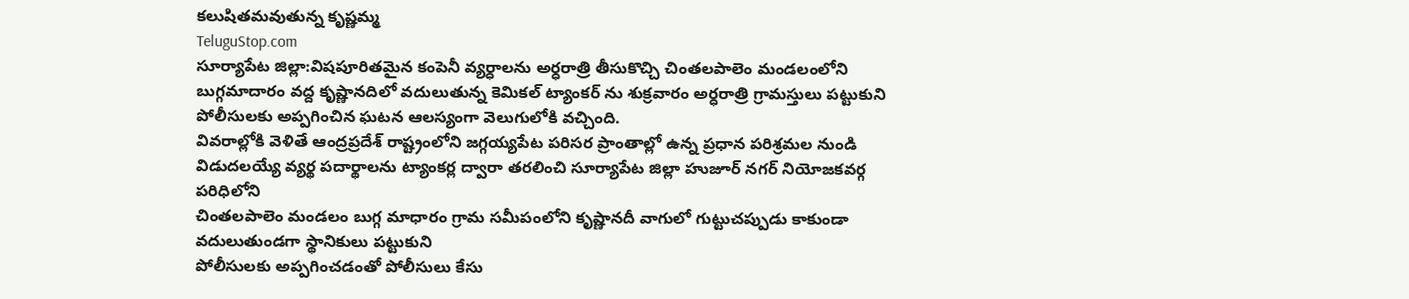కలుషితమవుతున్న కృష్ణమ్మ
TeluguStop.com
సూర్యాపేట జిల్లా:విషపూరితమైన కంపెనీ వ్యర్ధాలను అర్ధరాత్రి తీసుకొచ్చి చింతలపాలెం మండలంలోని బుగ్గమాదారం వద్ద కృష్ణానదిలో వదులుతున్న కెమికల్ ట్యాంకర్ ను శుక్రవారం అర్ధరాత్రి గ్రామస్తులు పట్టుకుని పోలీసులకు అప్పగించిన ఘటన ఆలస్యంగా వెలుగులోకి వచ్చింది.
వివరాల్లోకి వెళితే ఆంద్రప్రదేశ్ రాష్ట్రంలోని జగ్గయ్యపేట పరిసర ప్రాంతాల్లో ఉన్న ప్రధాన పరిశ్రమల నుండి విడుదలయ్యే వ్యర్థ పదార్థాలను ట్యాంకర్ల ద్వారా తరలించి సూర్యాపేట జిల్లా హుజూర్ నగర్ నియోజకవర్గ పరిధిలోని
చింతలపాలెం మండలం బుగ్గ మాధారం గ్రామ సమీపంలోని కృష్ణానదీ వాగులో గుట్టుచప్పుడు కాకుండా వదులుతుండగా స్థానికులు పట్టుకుని
పోలీసులకు అప్పగించడంతో పోలీసులు కేసు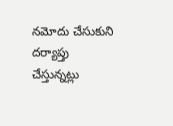నమోదు చేసుకుని దర్యాప్తు చేస్తున్నట్లు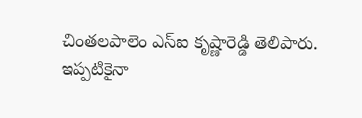చింతలపాలెం ఎస్ఐ కృష్ణారెడ్డి తెలిపారు.
ఇప్పటికైనా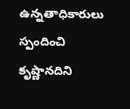ఉన్నతాధికారులు స్పందించి కృష్ణానదిని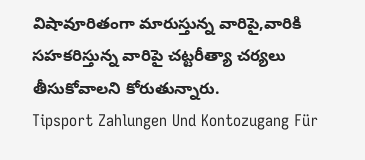విషావూరితంగా మారుస్తున్న వారిపై,వారికి సహకరిస్తున్న వారిపై చట్టరీత్యా చర్యలు తీసుకోవాలని కోరుతున్నారు.
Tipsport Zahlungen Und Kontozugang Für